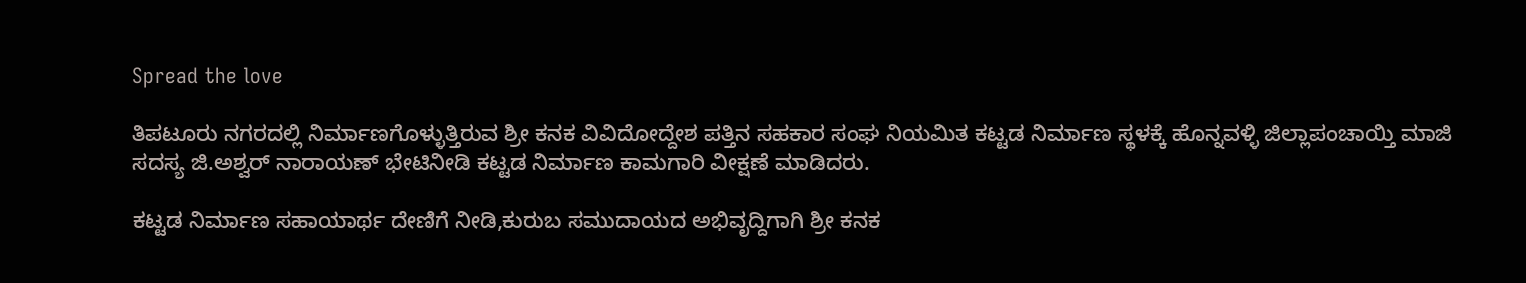Spread the love

ತಿಪಟೂರು ನಗರದಲ್ಲಿ ನಿರ್ಮಾಣಗೊಳ್ಳುತ್ತಿರುವ ಶ್ರೀ ಕನಕ ವಿವಿದೋದ್ದೇಶ ಪತ್ತಿನ ಸಹಕಾರ ಸಂಘ ನಿಯಮಿತ ಕಟ್ಟಡ ನಿರ್ಮಾಣ ಸ್ಥಳಕ್ಕೆ ಹೊನ್ನವಳ್ಳಿ ಜಿಲ್ಲಾಪಂಚಾಯ್ತಿ ಮಾಜಿ ಸದಸ್ಯ ಜಿ.ಅಶ್ವರ್ ನಾರಾಯಣ್ ಭೇಟಿನೀಡಿ ಕಟ್ಟಡ ನಿರ್ಮಾಣ ಕಾಮಗಾರಿ ವೀಕ್ಷಣೆ ಮಾಡಿದರು.

ಕಟ್ಟಡ ನಿರ್ಮಾಣ ಸಹಾಯಾರ್ಥ ದೇಣಿಗೆ ನೀಡಿ,ಕುರುಬ ಸಮುದಾಯದ ಅಭಿವೃದ್ದಿಗಾಗಿ ಶ್ರೀ ಕನಕ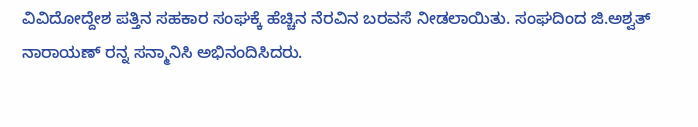ವಿವಿದೋದ್ದೇಶ ಪತ್ತಿನ ಸಹಕಾರ ಸಂಘಕ್ಕೆ ಹೆಚ್ಚಿನ ನೆರವಿನ ಬರವಸೆ ನೀಡಲಾಯಿತು. ಸಂಘದಿಂದ ಜಿ.ಅಶ್ವತ್ ನಾರಾಯಣ್ ರನ್ನ ಸನ್ಮಾನಿಸಿ ಅಭಿನಂದಿಸಿದರು.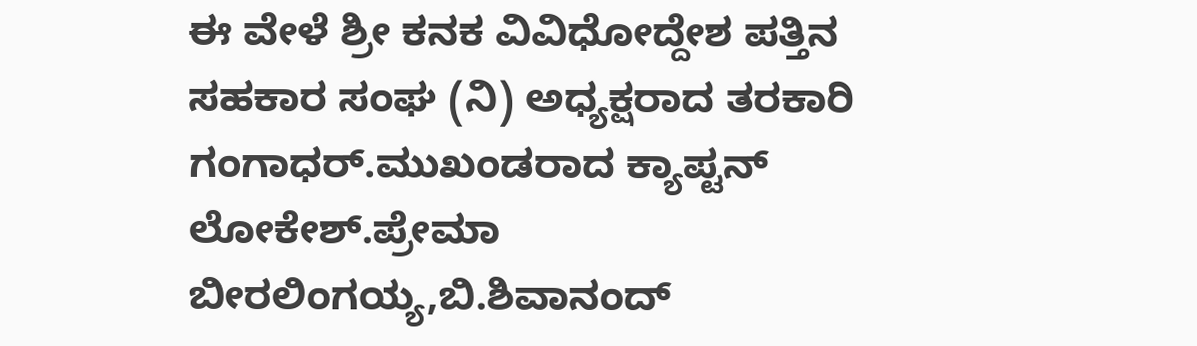ಈ ವೇಳೆ ಶ್ರೀ ಕನಕ ವಿವಿಧೋದ್ದೇಶ ಪತ್ತಿನ ಸಹಕಾರ ಸಂಘ (ನಿ) ಅಧ್ಯಕ್ಷರಾದ ತರಕಾರಿ ಗಂಗಾಧರ್.ಮುಖಂಡರಾದ ಕ್ಯಾಪ್ಟನ್ ಲೋಕೇಶ್.ಪ್ರೇಮಾ ಬೀರಲಿಂಗಯ್ಯ,ಬಿ.ಶಿವಾನಂದ್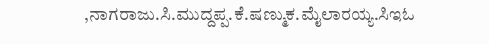,ನಾಗರಾಜು.ಸಿ.ಮುದ್ದಪ್ಪ.ಕೆ.ಷಣ್ಮುಕ.ಮೈಲಾರಯ್ಯ.ಸಿಇಓ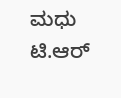ಮಧು ಟಿ.ಆರ್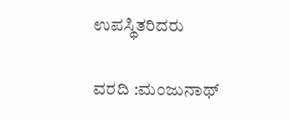ಉಪಸ್ಥಿತರಿದರು

ವರದಿ :ಮಂಜುನಾಥ್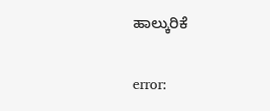ಹಾಲ್ಕುರಿಕೆ

error: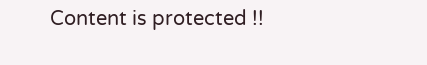Content is protected !!